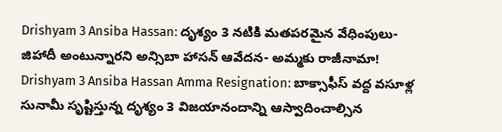Drishyam 3 Ansiba Hassan: దృశ్యం 3 నటికి మతపరమైన వేధింపులు- జిహాదీ అంటున్నారని అన్సిబా హాసన్ ఆవేదన- అమ్మకు రాజీనామా!
Drishyam 3 Ansiba Hassan Amma Resignation: బాక్సాఫీస్ వద్ద వసూళ్ల సునామీ సృష్టిస్తున్న దృశ్యం 3 విజయానందాన్ని ఆస్వాదించాల్సిన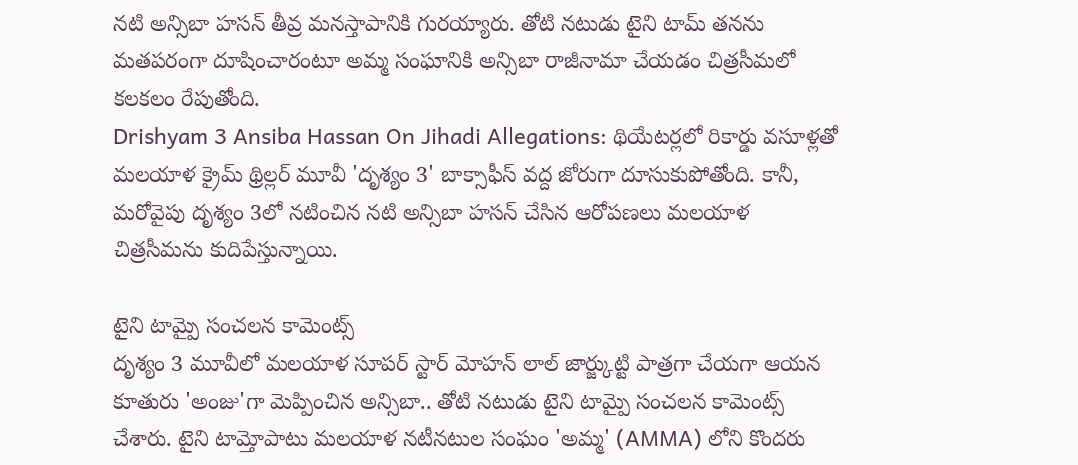నటి అన్సిబా హసన్ తీవ్ర మనస్తాపానికి గురయ్యారు. తోటి నటుడు టైని టామ్ తనను మతపరంగా దూషించారంటూ అమ్మ సంఘానికి అన్సిబా రాజీనామా చేయడం చిత్రసీమలో కలకలం రేపుతోంది.
Drishyam 3 Ansiba Hassan On Jihadi Allegations: థియేటర్లలో రికార్డు వసూళ్లతో మలయాళ క్రైమ్ థ్రిల్లర్ మూవీ 'దృశ్యం 3' బాక్సాఫీస్ వద్ద జోరుగా దూసుకుపోతోంది. కానీ, మరోవైపు దృశ్యం 3లో నటించిన నటి అన్సిబా హసన్ చేసిన ఆరోపణలు మలయాళ చిత్రసీమను కుదిపేస్తున్నాయి.

టైని టామ్పై సంచలన కామెంట్స్
దృశ్యం 3 మూవీలో మలయాళ సూపర్ స్టార్ మోహన్ లాల్ జార్జ్కుట్టి పాత్రగా చేయగా ఆయన కూతురు 'అంజు'గా మెప్పించిన అన్సిబా.. తోటి నటుడు టైని టామ్పై సంచలన కామెంట్స్ చేశారు. టైని టామ్తోపాటు మలయాళ నటీనటుల సంఘం 'అమ్మ' (AMMA) లోని కొందరు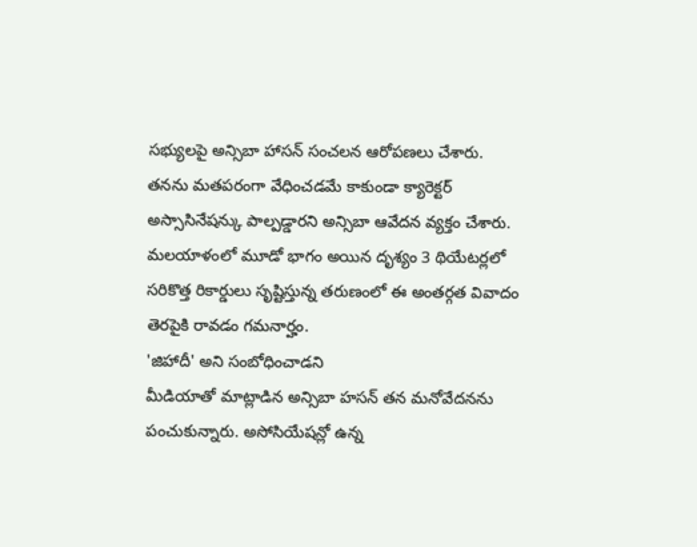సభ్యులపై అన్సిబా హాసన్ సంచలన ఆరోపణలు చేశారు.
తనను మతపరంగా వేధించడమే కాకుండా క్యారెక్టర్ అస్సాసినేషన్కు పాల్పడ్డారని అన్సిబా ఆవేదన వ్యక్తం చేశారు. మలయాళంలో మూడో భాగం అయిన దృశ్యం 3 థియేటర్లలో సరికొత్త రికార్డులు సృష్టిస్తున్న తరుణంలో ఈ అంతర్గత వివాదం తెరపైకి రావడం గమనార్హం.
'జిహాదీ' అని సంబోధించాడని
మీడియాతో మాట్లాడిన అన్సిబా హసన్ తన మనోవేదనను పంచుకున్నారు. అసోసియేషన్లో ఉన్న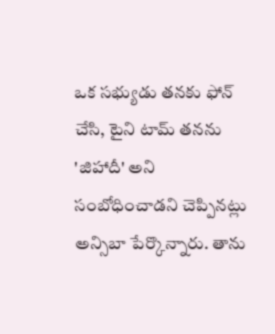ఒక సభ్యుడు తనకు ఫోన్ చేసి, టైని టామ్ తనను 'జిహాదీ' అని సంబోధించాడని చెప్పినట్లు అన్సిబా పేర్కొన్నారు. తాను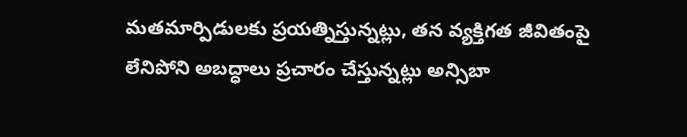మతమార్పిడులకు ప్రయత్నిస్తున్నట్లు, తన వ్యక్తిగత జీవితంపై లేనిపోని అబద్ధాలు ప్రచారం చేస్తున్నట్లు అన్సిబా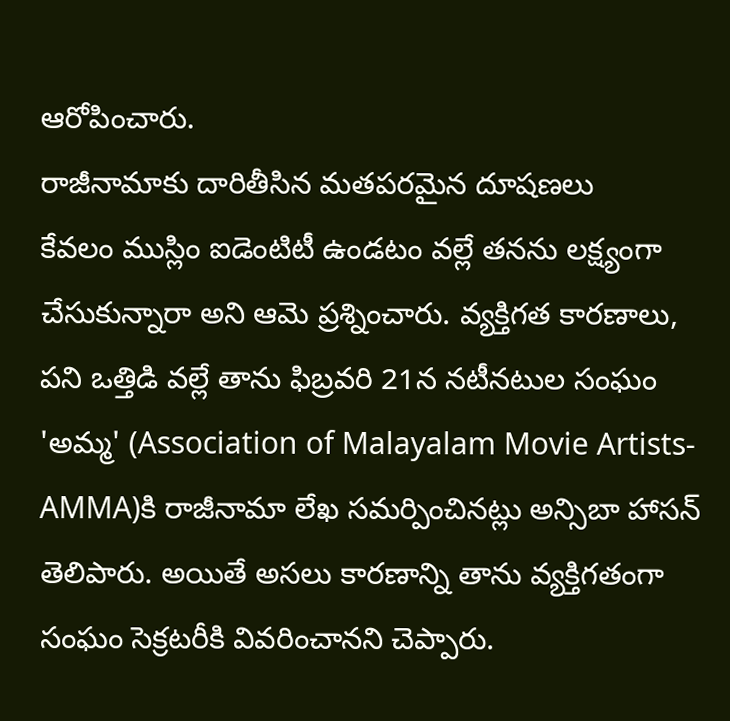ఆరోపించారు.
రాజీనామాకు దారితీసిన మతపరమైన దూషణలు
కేవలం ముస్లిం ఐడెంటిటీ ఉండటం వల్లే తనను లక్ష్యంగా చేసుకున్నారా అని ఆమె ప్రశ్నించారు. వ్యక్తిగత కారణాలు, పని ఒత్తిడి వల్లే తాను ఫిబ్రవరి 21న నటీనటుల సంఘం 'అమ్మ' (Association of Malayalam Movie Artists-AMMA)కి రాజీనామా లేఖ సమర్పించినట్లు అన్సిబా హాసన్ తెలిపారు. అయితే అసలు కారణాన్ని తాను వ్యక్తిగతంగా సంఘం సెక్రటరీకి వివరించానని చెప్పారు.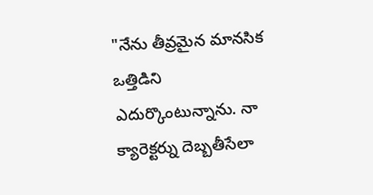"నేను తీవ్రమైన మానసిక ఒత్తిడిని ఎదుర్కొంటున్నాను. నా క్యారెక్టర్ను దెబ్బతీసేలా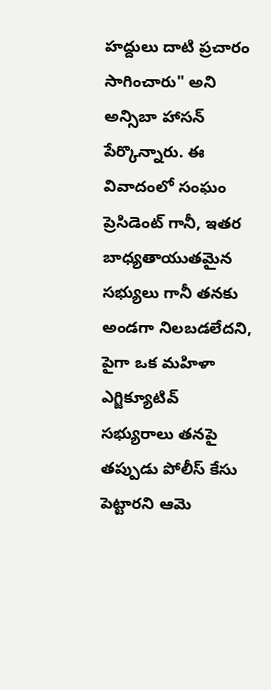హద్దులు దాటి ప్రచారం సాగించారు" అని అన్సిబా హాసన్ పేర్కొన్నారు. ఈ వివాదంలో సంఘం ప్రెసిడెంట్ గానీ, ఇతర బాధ్యతాయుతమైన సభ్యులు గానీ తనకు అండగా నిలబడలేదని, పైగా ఒక మహిళా ఎగ్జిక్యూటివ్ సభ్యురాలు తనపై తప్పుడు పోలీస్ కేసు పెట్టారని ఆమె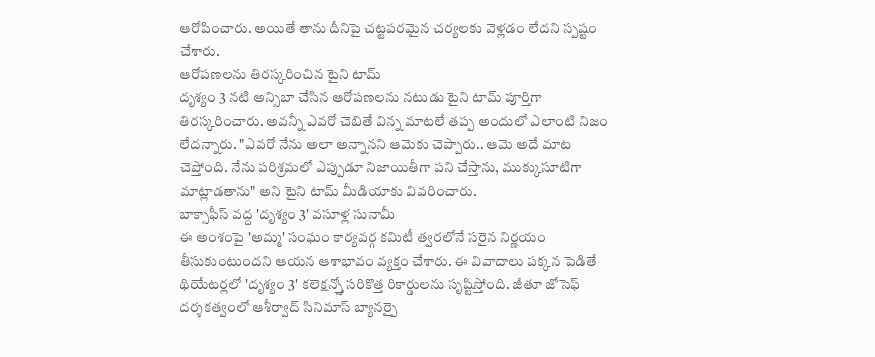ఆరోపించారు. అయితే తాను దీనిపై చట్టపరమైన చర్యలకు వెళ్లడం లేదని స్పష్టం చేశారు.
ఆరోపణలను తిరస్కరించిన టైని టామ్
దృశ్యం 3 నటి అన్సిబా చేసిన ఆరోపణలను నటుడు టైని టామ్ పూర్తిగా తిరస్కరించారు. అవన్నీ ఎవరో చెబితే విన్న మాటలే తప్ప అందులో ఎలాంటి నిజం లేదన్నారు. "ఎవరో నేను అలా అన్నానని ఆమెకు చెప్పారు.. ఆమె అదే మాట చెప్తోంది. నేను పరిశ్రమలో ఎప్పుడూ నిజాయితీగా పని చేస్తాను, ముక్కుసూటిగా మాట్లాడతాను" అని టైని టామ్ మీడియాకు వివరించారు.
బాక్సాఫీస్ వద్ద 'దృశ్యం 3' వసూళ్ల సునామీ
ఈ అంశంపై 'అమ్మ' సంఘం కార్యవర్గ కమిటీ త్వరలోనే సరైన నిర్ణయం తీసుకుంటుందని ఆయన ఆశాభావం వ్యక్తం చేశారు. ఈ వివాదాలు పక్కన పెడితే థియేటర్లలో 'దృశ్యం 3' కలెక్షన్స్తో సరికొత్త రికార్డులను సృష్టిస్తోంది. జీతూ జోసెఫ్ దర్శకత్వంలో ఆశీర్వాద్ సినిమాస్ బ్యానర్పై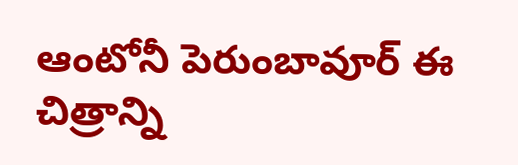ఆంటోనీ పెరుంబావూర్ ఈ చిత్రాన్ని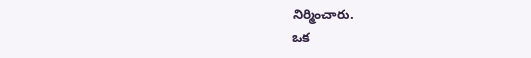నిర్మించారు.
ఒక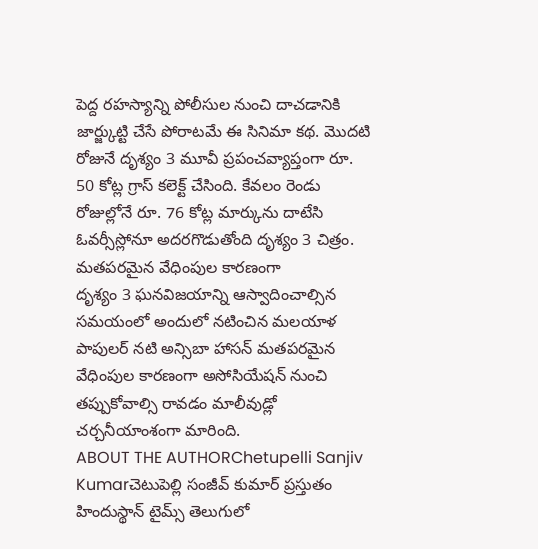పెద్ద రహస్యాన్ని పోలీసుల నుంచి దాచడానికి జార్జ్కుట్టి చేసే పోరాటమే ఈ సినిమా కథ. మొదటి రోజునే దృశ్యం 3 మూవీ ప్రపంచవ్యాప్తంగా రూ. 50 కోట్ల గ్రాస్ కలెక్ట్ చేసింది. కేవలం రెండు రోజుల్లోనే రూ. 76 కోట్ల మార్కును దాటేసి ఓవర్సీస్లోనూ అదరగొడుతోంది దృశ్యం 3 చిత్రం.
మతపరమైన వేధింపుల కారణంగా
దృశ్యం 3 ఘనవిజయాన్ని ఆస్వాదించాల్సిన సమయంలో అందులో నటించిన మలయాళ పాపులర్ నటి అన్సిబా హాసన్ మతపరమైన వేధింపుల కారణంగా అసోసియేషన్ నుంచి తప్పుకోవాల్సి రావడం మాలీవుడ్లో చర్చనీయాంశంగా మారింది.
ABOUT THE AUTHORChetupelli Sanjiv Kumarచెటుపెల్లి సంజీవ్ కుమార్ ప్రస్తుతం హిందుస్థాన్ టైమ్స్ తెలుగులో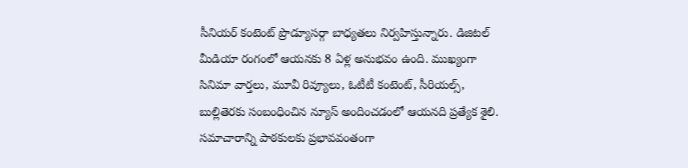సీనియర్ కంటెంట్ ప్రొడ్యూసర్గా బాధ్యతలు నిర్వహిస్తున్నారు. డిజిటల్ మీడియా రంగంలో ఆయనకు 8 ఏళ్ల అనుభవం ఉంది. ముఖ్యంగా సినిమా వార్తలు, మూవీ రివ్యూలు, ఓటీటీ కంటెంట్, సీరియల్స్, బుల్లితెరకు సంబంధించిన న్యూస్ అందించడంలో ఆయనది ప్రత్యేక శైలి. సమాచారాన్ని పాఠకులకు ప్రభావవంతంగా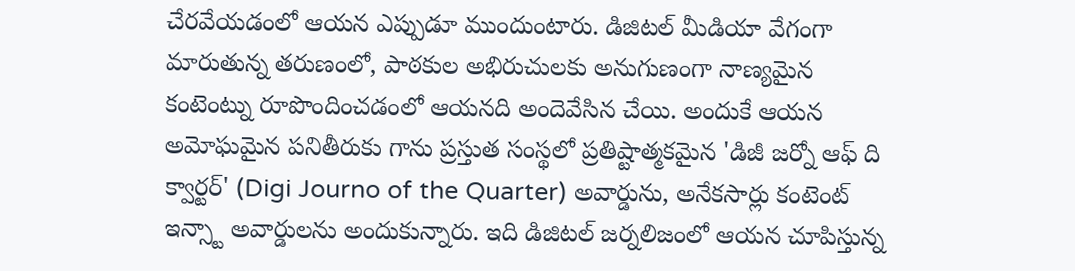చేరవేయడంలో ఆయన ఎప్పుడూ ముందుంటారు. డిజిటల్ మీడియా వేగంగా మారుతున్న తరుణంలో, పాఠకుల అభిరుచులకు అనుగుణంగా నాణ్యమైన కంటెంట్ను రూపొందించడంలో ఆయనది అందెవేసిన చేయి. అందుకే ఆయన అమోఘమైన పనితీరుకు గాను ప్రస్తుత సంస్థలో ప్రతిష్టాత్మకమైన 'డిజీ జర్నో ఆఫ్ ది క్వార్టర్' (Digi Journo of the Quarter) అవార్డును, అనేకసార్లు కంటెంట్ ఇన్స్టా అవార్డులను అందుకున్నారు. ఇది డిజిటల్ జర్నలిజంలో ఆయన చూపిస్తున్న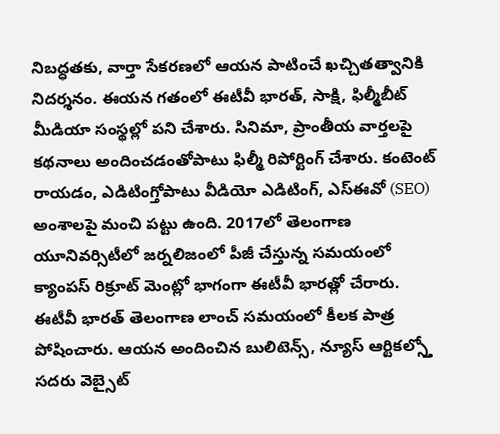నిబద్ధతకు, వార్తా సేకరణలో ఆయన పాటించే ఖచ్చితత్వానికి నిదర్శనం. ఈయన గతంలో ఈటీవీ భారత్, సాక్షి, ఫిల్మీబీట్ మీడియా సంస్థల్లో పని చేశారు. సినిమా, ప్రాంతీయ వార్తలపై కథనాలు అందించడంతోపాటు ఫిల్మీ రిపోర్టింగ్ చేశారు. కంటెంట్ రాయడం, ఎడిటింగ్తోపాటు వీడియో ఎడిటింగ్, ఎస్ఈవో (SEO) అంశాలపై మంచి పట్టు ఉంది. 2017లో తెలంగాణ యూనివర్సిటీలో జర్నలిజంలో పీజీ చేస్తున్న సమయంలో క్యాంపస్ రిక్రూట్ మెంట్లో భాగంగా ఈటీవీ భారత్లో చేరారు. ఈటీవీ భారత్ తెలంగాణ లాంచ్ సమయంలో కీలక పాత్ర పోషించారు. ఆయన అందించిన బులిటెన్స్, న్యూస్ ఆర్టికల్స్తో సదరు వెబ్సైట్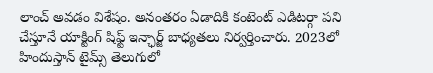లాంచ్ అవడం విశేషం. అనంతరం ఏడాదికి కంటెంట్ ఎడిటర్గా పని చేస్తూనే యాక్టింగ్ షిఫ్ట్ ఇన్ఛార్జ్ బాధ్యతలు నిర్వర్తించారు. 2023లో హిందుస్తాన్ టైమ్స్ తెలుగులో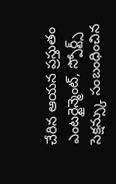చేరిన ఆయన ప్రస్తుతం ఎంటర్టైన్మెంట్, స్పోర్ట్స్ సెక్షన్స్కు సంబంధించిన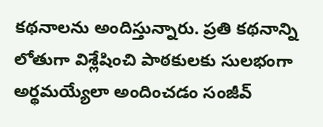కథనాలను అందిస్తున్నారు. ప్రతి కథనాన్ని లోతుగా విశ్లేషించి పాఠకులకు సులభంగా అర్థమయ్యేలా అందించడం సంజీవ్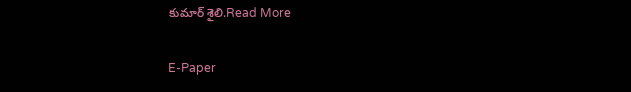కుమార్ శైలి.Read More

E-Paper